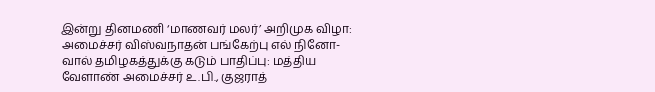இன்று தினமணி ‘மாணவர் மலர்’ அறிமுக விழா: அமைச்சர் விஸ்வநாதன் பங்கேற்பு எல் நினோ-வால் தமிழகத்துக்கு கடும் பாதிப்பு: மத்திய வேளாண் அமைச்சர் உ.பி., குஜராத்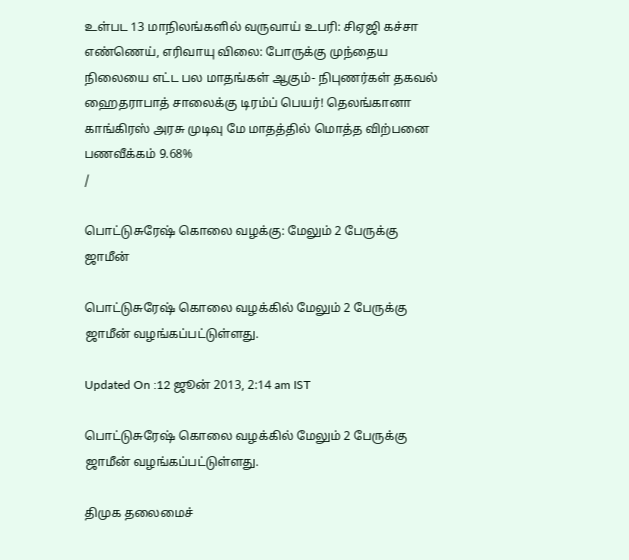உள்பட 13 மாநிலங்களில் வருவாய் உபரி: சிஏஜி கச்சா எண்ணெய், எரிவாயு விலை: போருக்கு முந்தைய நிலையை எட்ட பல மாதங்கள் ஆகும்- நிபுணர்கள் தகவல் ஹைதராபாத் சாலைக்கு டிரம்ப் பெயர்! தெலங்கானா காங்கிரஸ் அரசு முடிவு மே மாதத்தில் மொத்த விற்பனை பணவீக்கம் 9.68%
/

பொட்டுசுரேஷ் கொலை வழக்கு: மேலும் 2 பேருக்கு ஜாமீன்

பொட்டுசுரேஷ் கொலை வழக்கில் மேலும் 2 பேருக்கு ஜாமீன் வழங்கப்பட்டுள்ளது.

Updated On :12 ஜூன் 2013, 2:14 am IST

பொட்டுசுரேஷ் கொலை வழக்கில் மேலும் 2 பேருக்கு ஜாமீன் வழங்கப்பட்டுள்ளது.

திமுக தலைமைச்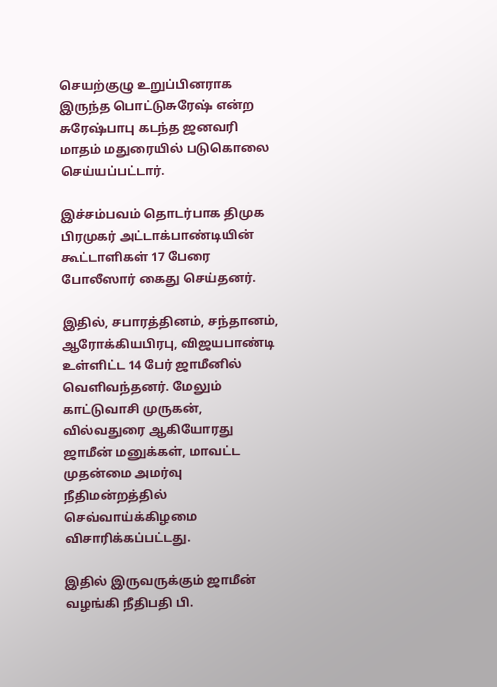செயற்குழு உறுப்பினராக இருந்த பொட்டுசுரேஷ் என்ற சுரேஷ்பாபு கடந்த ஜனவரி மாதம் மதுரையில் படுகொலை செய்யப்பட்டார்.

இச்சம்பவம் தொடர்பாக திமுக பிரமுகர் அட்டாக்பாண்டியின் கூட்டாளிகள் 17 பேரை போலீஸார் கைது செய்தனர்.

இதில், சபாரத்தினம், சந்தானம், ஆரோக்கியபிரபு, விஜயபாண்டி உள்ளிட்ட 14 பேர் ஜாமீனில் வெளிவந்தனர். மேலும் காட்டுவாசி முருகன், வில்வதுரை ஆகியோரது ஜாமீன் மனுக்கள், மாவட்ட முதன்மை அமர்வு நீதிமன்றத்தில் செவ்வாய்க்கிழமை விசாரிக்கப்பட்டது.

இதில் இருவருக்கும் ஜாமீன் வழங்கி நீதிபதி பி.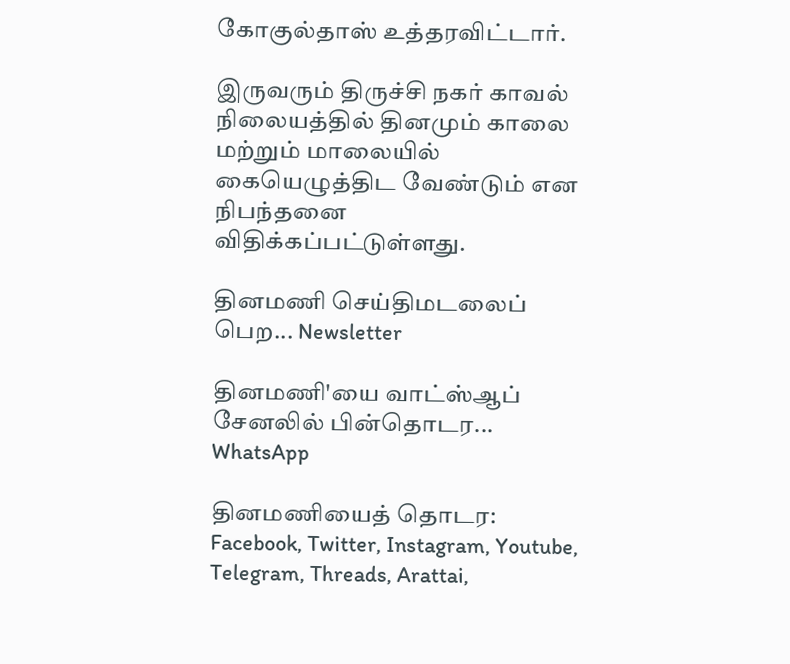கோகுல்தாஸ் உத்தரவிட்டார்.

இருவரும் திருச்சி நகர் காவல் நிலையத்தில் தினமும் காலை மற்றும் மாலையில் கையெழுத்திட வேண்டும் என நிபந்தனை விதிக்கப்பட்டுள்ளது.

தினமணி செய்திமடலைப் பெற... Newsletter

தினமணி'யை வாட்ஸ்ஆப் சேனலில் பின்தொடர... WhatsApp

தினமணியைத் தொடர: Facebook, Twitter, Instagram, Youtube, Telegram, Threads, Arattai,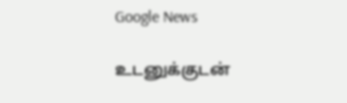Google News

உடனுக்குடன்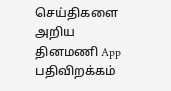செய்திகளை அறிய தினமணி App பதிவிறக்கம்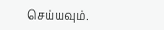செய்யவும்.